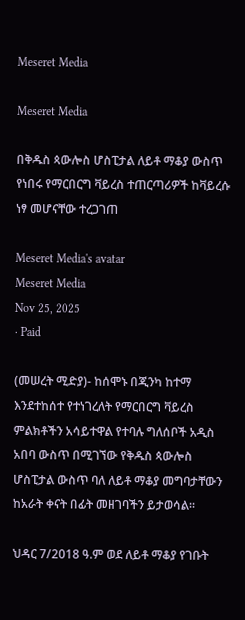Meseret Media

Meseret Media

በቅዱስ ጳውሎስ ሆስፒታል ለይቶ ማቆያ ውስጥ የነበሩ የማርበርግ ቫይረስ ተጠርጣሪዎች ከቫይረሱ ነፃ መሆናቸው ተረጋገጠ

Meseret Media's avatar
Meseret Media
Nov 25, 2025
∙ Paid

(መሠረት ሚድያ)- ከሰሞኑ በጂንካ ከተማ እንደተከሰተ የተነገረለት የማርበርግ ቫይረስ ምልክቶችን አሳይተዋል የተባሉ ግለሰቦች አዲስ አበባ ውስጥ በሚገኘው የቅዱስ ጳውሎስ ሆስፒታል ውስጥ ባለ ለይቶ ማቆያ መግባታቸውን ከአራት ቀናት በፊት መዘገባችን ይታወሳል።

ህዳር 7/2018 ዓ.ም ወደ ለይቶ ማቆያ የገቡት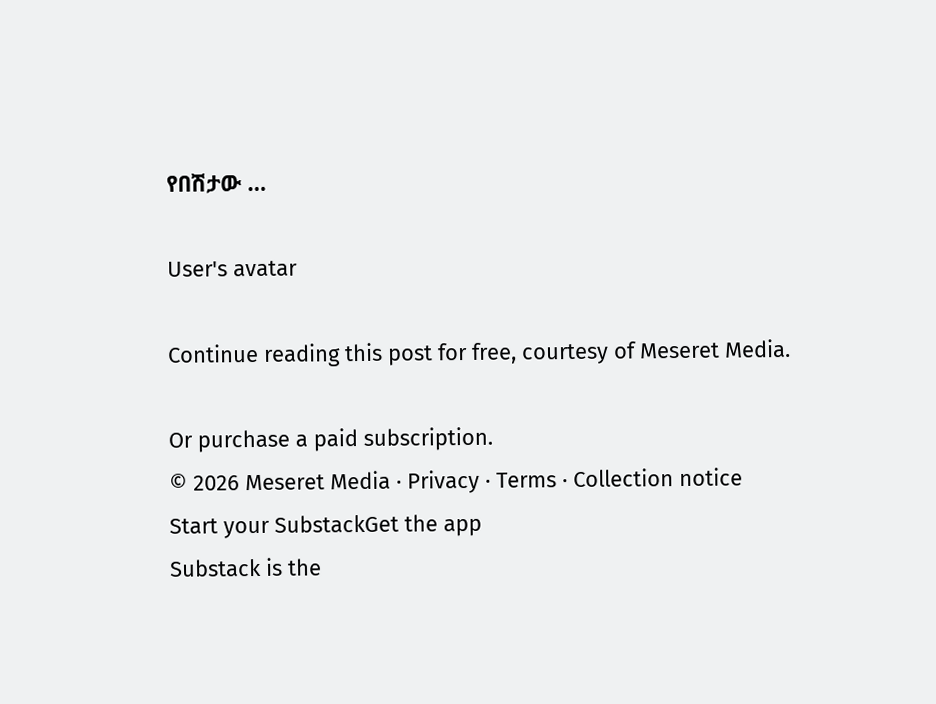የበሽታው …

User's avatar

Continue reading this post for free, courtesy of Meseret Media.

Or purchase a paid subscription.
© 2026 Meseret Media · Privacy ∙ Terms ∙ Collection notice
Start your SubstackGet the app
Substack is the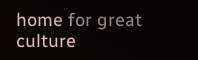home for great culture